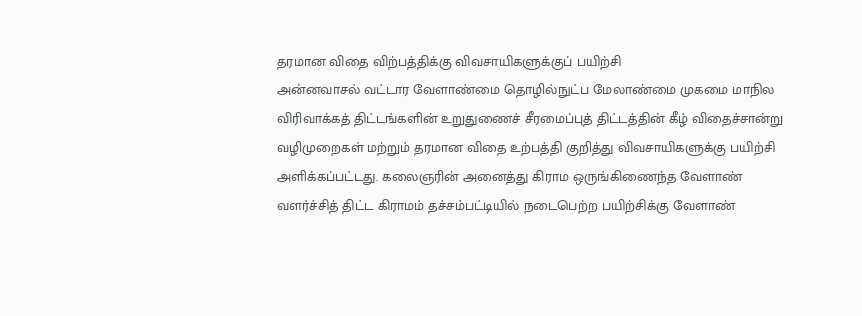தரமான விதை விற்பத்திக்கு விவசாயிகளுக்குப் பயிற்சி
அன்னவாசல் வட்டார வேளாண்மை தொழில்நுட்ப மேலாண்மை முகமை மாநில விரிவாக்கத் திட்டங்களின் உறுதுணைச் சீரமைப்புத் திட்டத்தின் கீழ் விதைச்சான்று வழிமுறைகள் மற்றும் தரமான விதை உற்பத்தி குறித்து விவசாயிகளுக்கு பயிற்சி அளிக்கப்பட்டது. கலைஞரின் அனைத்து கிராம ஒருங்கிணைந்த வேளாண் வளர்ச்சித் திட்ட கிராமம் தச்சம்பட்டியில் நடைபெற்ற பயிற்சிக்கு வேளாண்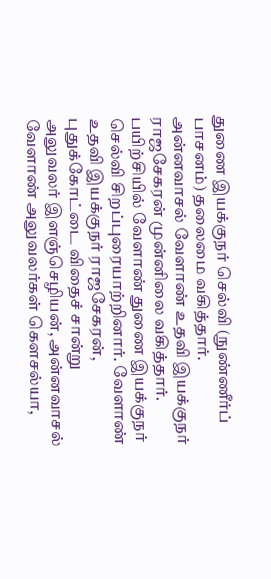துணை இயக்குநர் செல்வி (நுண்ணீர்ப் பாசனம்) தலைமை வகித்தார். அன்னவாசல் வேளாண் உதவி இயக்குநர் ராஜசேகரன் முன்னிலை வகித்தார். பயிற்சியில் வேளாண் துணை இயக்குநர் செல்வி சிறப்புரையாற்றினார். வேளாண் உதவி இயக்குநர் ராஜசேகரன், புதுக்கோட்டை விதைச் சான்று அலுவலர் இளஞ்செழியன், அன்னவாசல் வேளாண் அலுவலர்கள் கௌசல்யா,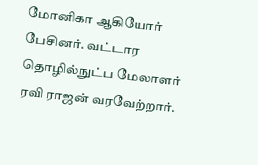மோனிகா ஆகியோர் பேசினர். வட்டார தொழில்நுட்ப மேலாளர் ரவி ராஜன் வரவேற்றார்.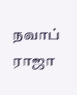நவாப் ராஜா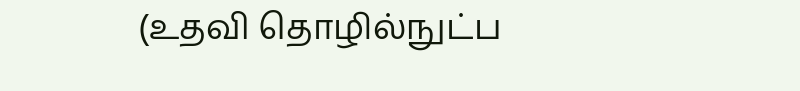(உதவி தொழில்நுட்ப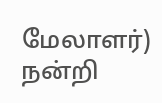மேலாளர்) நன்றி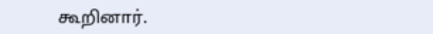கூறினார்.